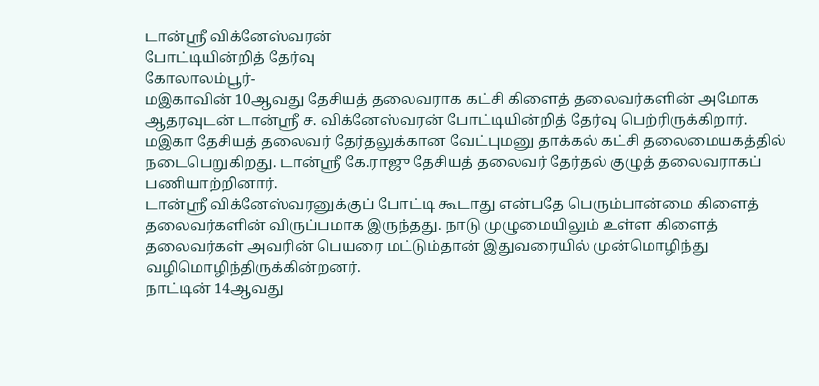டான்ஸ்ரீ விக்னேஸ்வரன்
போட்டியின்றித் தேர்வு
கோலாலம்பூர்-
மஇகாவின் 10ஆவது தேசியத் தலைவராக கட்சி கிளைத் தலைவர்களின் அமோக ஆதரவுடன் டான்ஸ்ரீ ச. விக்னேஸ்வரன் போட்டியின்றித் தேர்வு பெற்ரிருக்கிறார்.
மஇகா தேசியத் தலைவர் தேர்தலுக்கான வேட்புமனு தாக்கல் கட்சி தலைமையகத்தில் நடைபெறுகிறது. டான்ஸ்ரீ கே.ராஜு தேசியத் தலைவர் தேர்தல் குழுத் தலைவராகப் பணியாற்றினார்.
டான்ஸ்ரீ விக்னேஸ்வரனுக்குப் போட்டி கூடாது என்பதே பெரும்பான்மை கிளைத் தலைவர்களின் விருப்பமாக இருந்தது. நாடு முழுமையிலும் உள்ள கிளைத் தலைவர்கள் அவரின் பெயரை மட்டும்தான் இதுவரையில் முன்மொழிந்து வழிமொழிந்திருக்கின்றனர்.
நாட்டின் 14ஆவது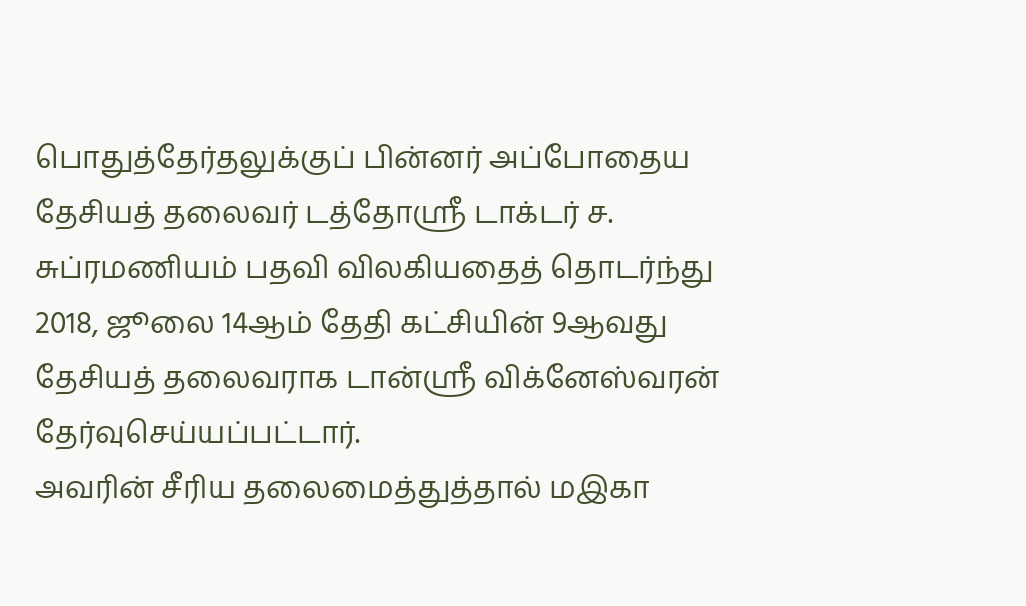பொதுத்தேர்தலுக்குப் பின்னர் அப்போதைய தேசியத் தலைவர் டத்தோஸ்ரீ டாக்டர் ச. சுப்ரமணியம் பதவி விலகியதைத் தொடர்ந்து 2018, ஜூலை 14ஆம் தேதி கட்சியின் 9ஆவது தேசியத் தலைவராக டான்ஸ்ரீ விக்னேஸ்வரன் தேர்வுசெய்யப்பட்டார்.
அவரின் சீரிய தலைமைத்துத்தால் மஇகா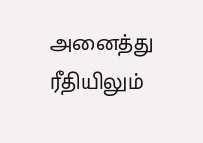அனைத்து ரீதியிலும்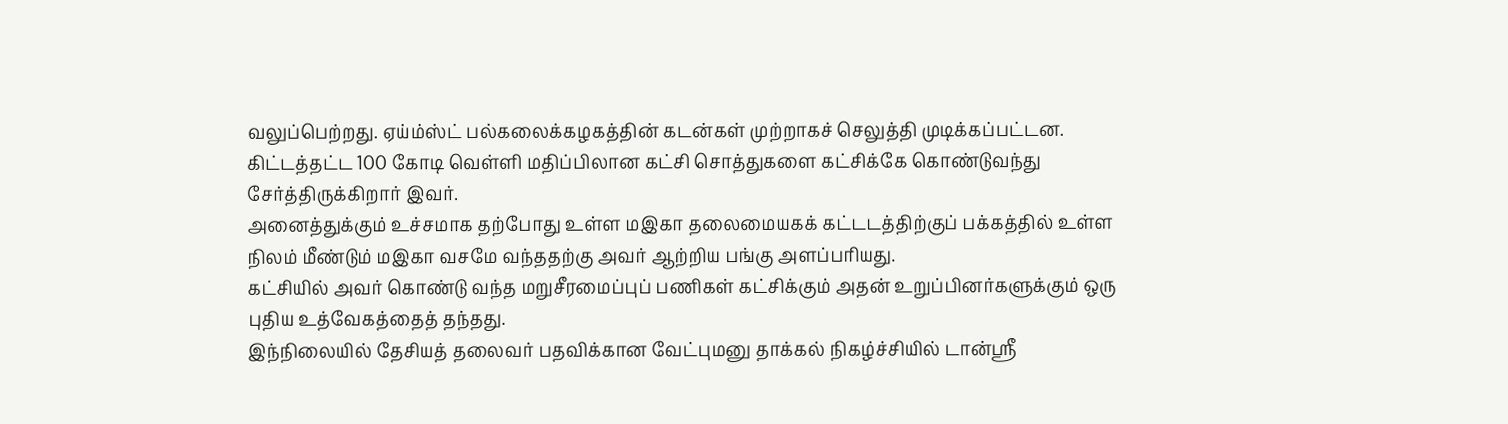வலுப்பெற்றது. ஏய்ம்ஸ்ட் பல்கலைக்கழகத்தின் கடன்கள் முற்றாகச் செலுத்தி முடிக்கப்பட்டன. கிட்டத்தட்ட 100 கோடி வெள்ளி மதிப்பிலான கட்சி சொத்துகளை கட்சிக்கே கொண்டுவந்து சேர்த்திருக்கிறார் இவர்.
அனைத்துக்கும் உச்சமாக தற்போது உள்ள மஇகா தலைமையகக் கட்டடத்திற்குப் பக்கத்தில் உள்ள நிலம் மீண்டும் மஇகா வசமே வந்ததற்கு அவர் ஆற்றிய பங்கு அளப்பரியது.
கட்சியில் அவர் கொண்டு வந்த மறுசீரமைப்புப் பணிகள் கட்சிக்கும் அதன் உறுப்பினர்களுக்கும் ஒரு புதிய உத்வேகத்தைத் தந்தது.
இந்நிலையில் தேசியத் தலைவர் பதவிக்கான வேட்புமனு தாக்கல் நிகழ்ச்சியில் டான்ஸ்ரீ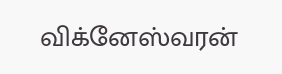விக்னேஸ்வரன்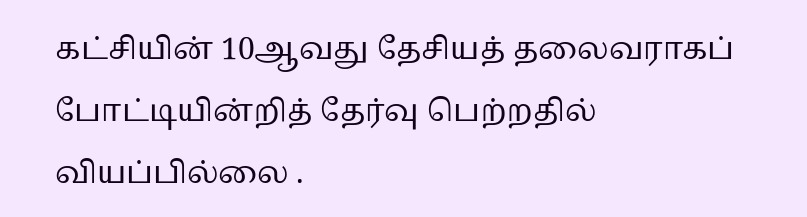கட்சியின் 10ஆவது தேசியத் தலைவராகப் போட்டியின்றித் தேர்வு பெற்றதில் வியப்பில்லை .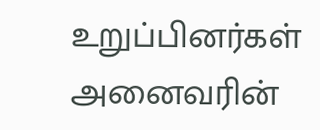உறுப்பினர்கள் அனைவரின்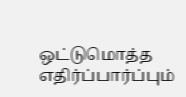ஒட்டுமொத்த எதிர்ப்பார்ப்பும்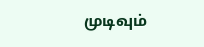முடிவும்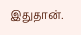இதுதான்.